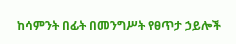ከሳምንት በፊት በመንግሥት የፀጥታ ኃይሎች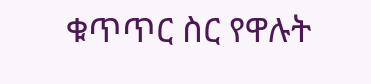ቁጥጥር ስር የዋሉት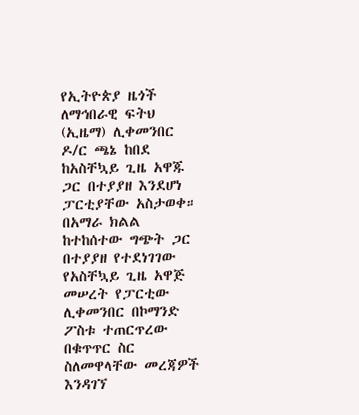የኢትዮጵያ ዜጎች ለማኅበራዊ ፍትህ (ኢዜማ) ሊቀመንበር ዶ/ር ጫኔ ከበደ ከአስቸኳይ ጊዜ አዋጁ ጋር በተያያዘ እንደሆነ ፓርቲያቸው አስታወቀ። በአማራ ክልል ከተከሰተው ግጭት ጋር በተያያዘ የተደነገገው የአስቸኳይ ጊዜ አዋጅ መሠረት የፓርቲው ሊቀመንበር በኮማንድ ፖስቱ ተጠርጥረው በቁጥጥር ስር ስለመዋላቸው መረጃዎች እንዳገኘ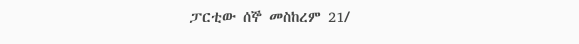ፓርቲው ሰኞ መስከረም 21/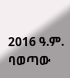2016 ዓ.ም. ባወጣው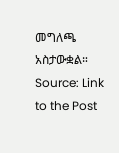መግለጫ አስታውቋል።
Source: Link to the Post